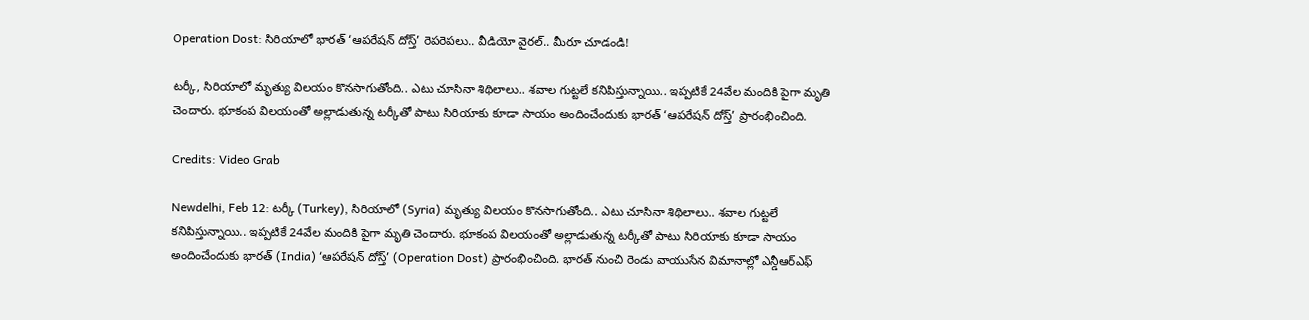Operation Dost: సిరియాలో భారత్ ‘ఆపరేషన్ దోస్త్’ రెపరెపలు.. వీడియో వైరల్.. మీరూ చూడండి!

టర్కీ, సిరియాలో మృత్యు విలయం కొనసాగుతోంది.. ఎటు చూసినా శిథిలాలు.. శవాల గుట్టలే కనిపిస్తున్నాయి.. ఇప్పటికే 24వేల మందికి పైగా మృతి చెందారు. భూకంప విలయంతో అల్లాడుతున్న టర్కీతో పాటు సిరియాకు కూడా సాయం అందించేందుకు భారత్ ‘ఆపరేషన్ దోస్త్’ ప్రారంభించింది.

Credits: Video Grab

Newdelhi, Feb 12: టర్కీ (Turkey), సిరియాలో (Syria) మృత్యు విలయం కొనసాగుతోంది.. ఎటు చూసినా శిథిలాలు.. శవాల గుట్టలే కనిపిస్తున్నాయి.. ఇప్పటికే 24వేల మందికి పైగా మృతి చెందారు. భూకంప విలయంతో అల్లాడుతున్న టర్కీతో పాటు సిరియాకు కూడా సాయం అందించేందుకు భారత్ (India) ‘ఆపరేషన్ దోస్త్’ (Operation Dost) ప్రారంభించింది. భారత్‌ నుంచి రెండు వాయుసేన విమానాల్లో ఎన్డీఆర్ఎఫ్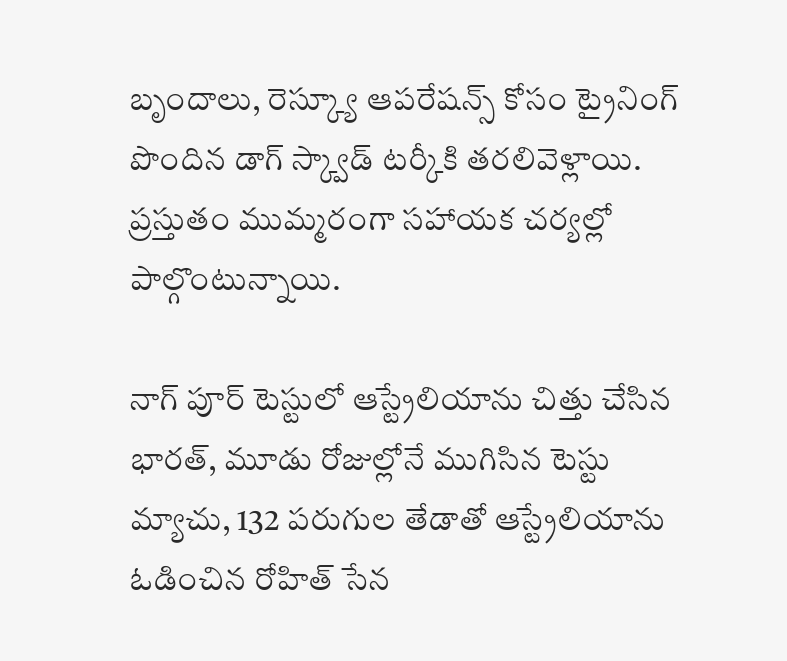బృందాలు, రెస్క్యూ ఆపరేషన్స్‌ కోసం ట్రైనింగ్‌ పొందిన డాగ్‌ స్క్వాడ్ టర్కీకి తరలివెళ్లాయి. ప్రస్తుతం ముమ్మరంగా సహాయక చర్యల్లో పాల్గొంటున్నాయి.

నాగ్ పూర్ టెస్టులో ఆస్ట్రేలియాను చిత్తు చేసిన భారత్, మూడు రోజుల్లోనే ముగిసిన టెస్టు మ్యాచు, 132 పరుగుల తేడాతో ఆస్ట్రేలియాను ఓడించిన రోహిత్ సేన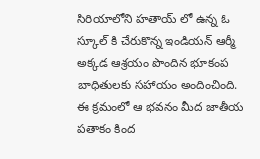సిరియాలోని హతాయ్ లో ఉన్న ఓ స్కూల్ కి చేరుకొన్న ఇండియన్ ఆర్మీ అక్కడ ఆశ్రయం పొందిన భూకంప బాధితులకు సహాయం అందించింది. ఈ క్రమంలో ఆ భవనం మీద జాతీయ పతాకం కింద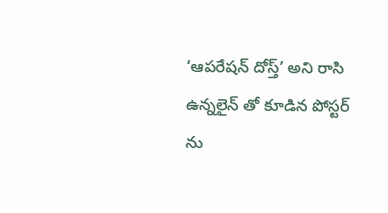‘ఆపరేషన్ దోస్త్’ అని రాసి ఉన్నలైన్ తో కూడిన పోస్టర్ ను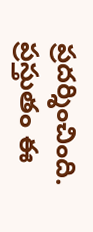ప్రదర్శించింది. ప్రస్తుతం ఈ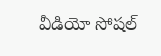వీడియో సోషల్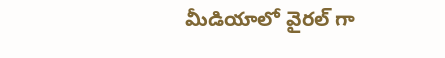మీడియాలో వైరల్ గా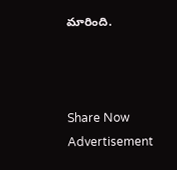మారింది.



Share Now
Advertisement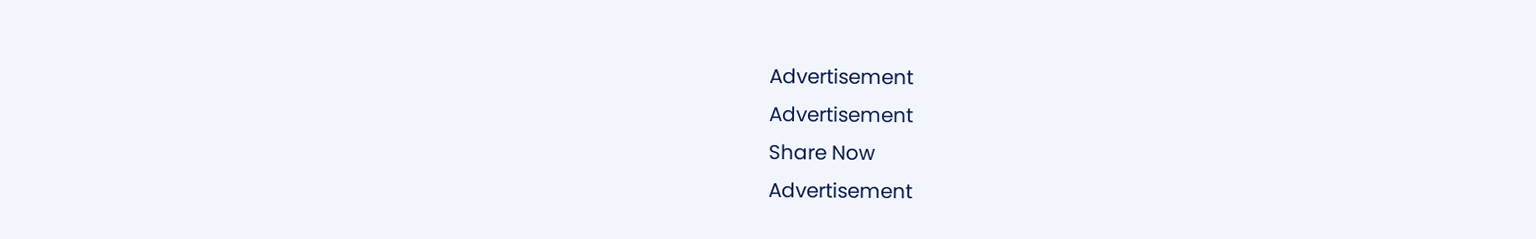Advertisement
Advertisement
Share Now
Advertisement